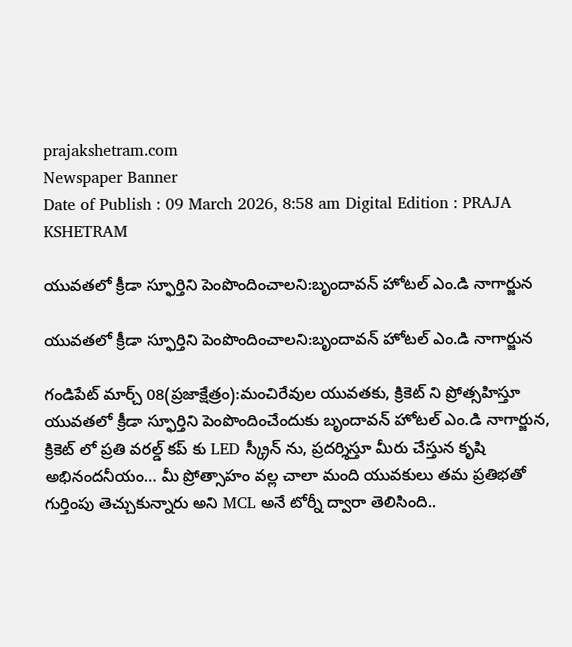prajakshetram.com
Newspaper Banner
Date of Publish : 09 March 2026, 8:58 am Digital Edition : PRAJA KSHETRAM

యువతలో క్రీడా స్ఫూర్తిని పెంపొందించాలని:బృందావన్ హోటల్ ఎం.డి నాగార్జున

యువతలో క్రీడా స్ఫూర్తిని పెంపొందించాలని:బృందావన్ హోటల్ ఎం.డి నాగార్జున

గండిపేట్ మార్చ్ 08(ప్రజాక్షేత్రం):మంచిరేవుల యువతకు, క్రికెట్ ని ప్రోత్సహిస్తూ యువతలో క్రీడా స్ఫూర్తిని పెంపొందించేందుకు బృందావన్ హోటల్ ఎం.డి నాగార్జున, క్రికెట్ లో ప్రతి వరల్డ్ కప్ కు LED స్క్రీన్ ను, ప్రదర్శిస్తూ మీరు చేస్తున కృషి అభినందనీయం… మీ ప్రోత్సాహం వల్ల చాలా మంది యువకులు తమ ప్రతిభతో గుర్తింపు తెచ్చుకున్నారు అని MCL అనే టోర్నీ ద్వారా తెలిసింది..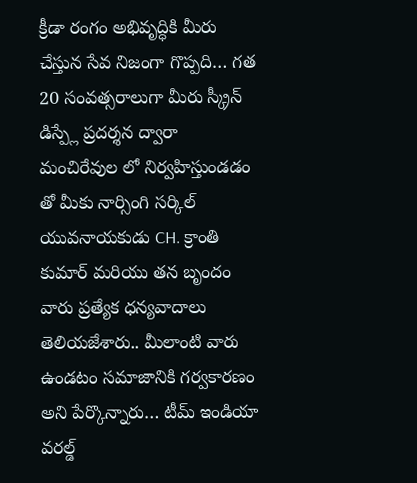క్రీడా రంగం అభివృద్ధికి మీరు చేస్తున సేవ నిజంగా గొప్పది… గత 20 సంవత్సరాలుగా మీరు స్క్రీన్ డిస్ప్లే ప్రదర్శన ద్వారా మంచిరేవుల లో నిర్వహిస్తుండడం తో మీకు నార్సింగి సర్కిల్ యువనాయకుడు CH. క్రాంతి కుమార్ మరియు తన బృందం వారు ప్రత్యేక ధన్యవాదాలు తెలియజేశారు.. మీలాంటి వారు ఉండటం సమాజానికి గర్వకారణం అని పేర్కొన్నారు… టీమ్ ఇండియా వరల్డ్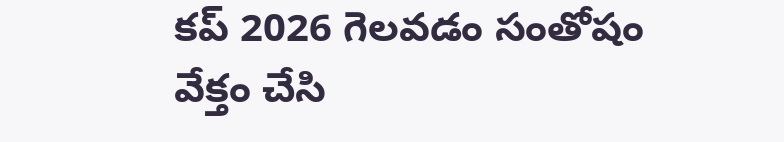కప్ 2026 గెలవడం సంతోషం వేక్తం చేసి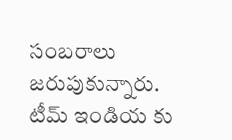సంబరాలు జరుపుకున్నారు. టీమ్ ఇండియ కు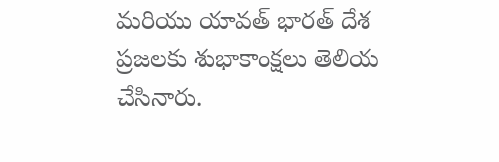మరియు యావత్ భారత్ దేశ ప్రజలకు శుభాకాంక్షలు తెలియ చేసినారు.